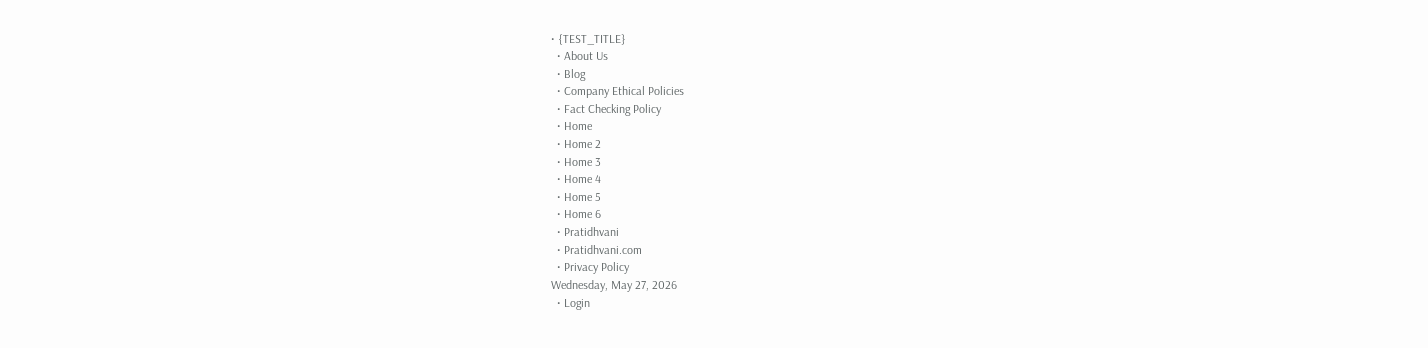• {TEST_TITLE}
  • About Us
  • Blog
  • Company Ethical Policies
  • Fact Checking Policy
  • Home
  • Home 2
  • Home 3
  • Home 4
  • Home 5
  • Home 6
  • Pratidhvani
  • Pratidhvani.com
  • Privacy Policy
Wednesday, May 27, 2026
  • Login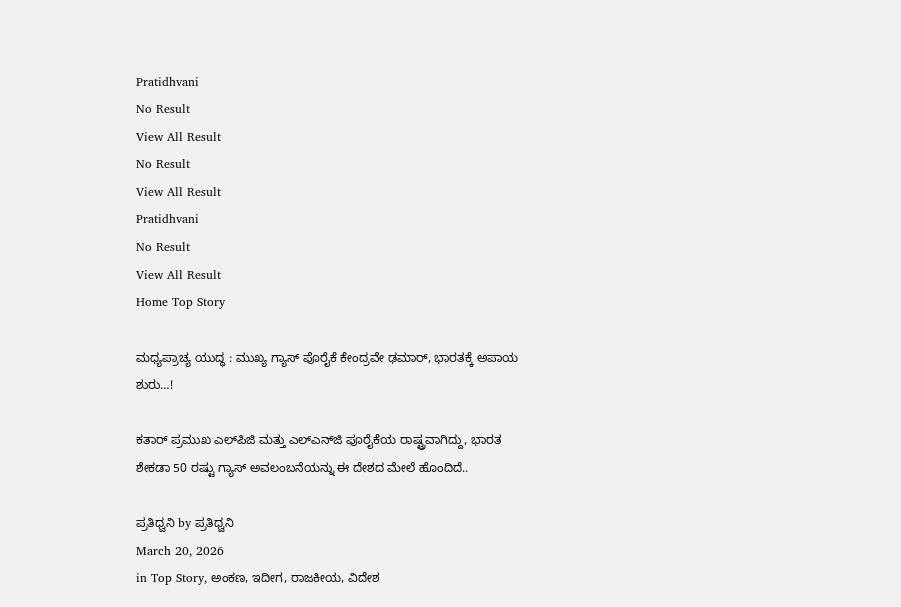Pratidhvani
No Result
View All Result
No Result
View All Result
Pratidhvani
No Result
View All Result
Home Top Story

ಮಧ್ಯಪ್ರಾಚ್ಯ ಯುದ್ಧ : ಮುಖ್ಯ ಗ್ಯಾಸ್‌ ಪೊರೈಕೆ ಕೇಂದ್ರವೇ ಢಮಾರ್, ಭಾರತಕ್ಕೆ ಅಪಾಯ ಶುರು…!

ಕತಾರ್ ಪ್ರಮುಖ ಎಲ್‌ಪಿಜಿ ಮತ್ತು ಎಲ್‌ಎನ್‌ಜಿ ಪೂರೈಕೆಯ ರಾಷ್ಟ್ರವಾಗಿದ್ದು, ಭಾರತ ಶೇಕಡಾ 50 ರಷ್ಟು ಗ್ಯಾಸ್‌ ಅವಲಂಬನೆಯನ್ನು ಈ ದೇಶದ ಮೇಲೆ ಹೊಂದಿದೆ..

ಪ್ರತಿಧ್ವನಿ by ಪ್ರತಿಧ್ವನಿ
March 20, 2026
in Top Story, ಅಂಕಣ, ಇದೀಗ, ರಾಜಕೀಯ, ವಿದೇಶ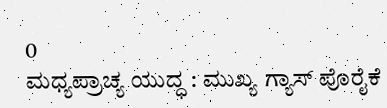0
ಮಧ್ಯಪ್ರಾಚ್ಯ ಯುದ್ಧ : ಮುಖ್ಯ ಗ್ಯಾಸ್‌ ಪೊರೈಕೆ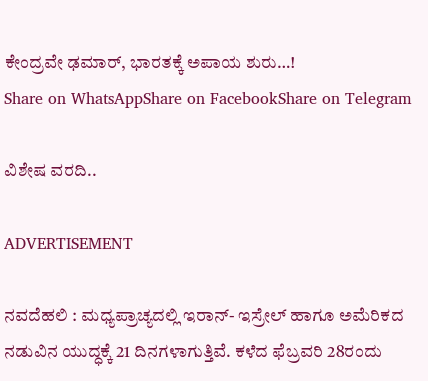ಕೇಂದ್ರವೇ ಢಮಾರ್, ಭಾರತಕ್ಕೆ ಅಪಾಯ ಶುರು…!
Share on WhatsAppShare on FacebookShare on Telegram

ವಿಶೇಷ ವರದಿ..

ADVERTISEMENT

ನವದೆಹಲಿ : ಮಧ್ಯಪ್ರಾಚ್ಯದಲ್ಲಿ ಇರಾನ್‌- ಇಸ್ರೇಲ್‌ ಹಾಗೂ ಅಮೆರಿಕದ ನಡುವಿನ ಯುದ್ಧಕ್ಕೆ 21 ದಿನಗಳಾಗುತ್ತಿವೆ. ಕಳೆದ ಫೆಬ್ರವರಿ 28ರಂದು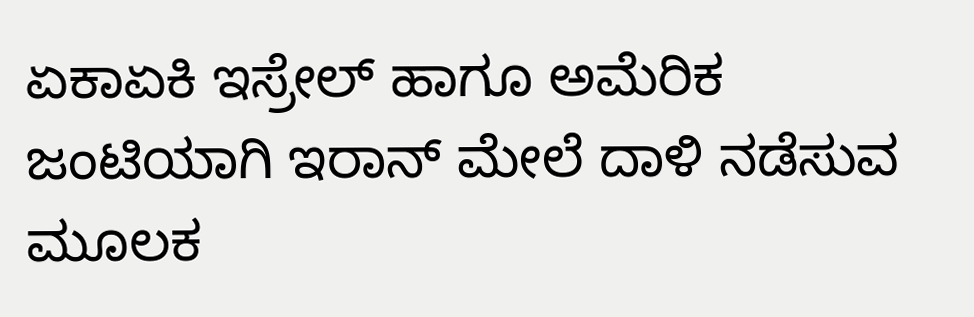ಏಕಾಏಕಿ ಇಸ್ರೇಲ್‌ ಹಾಗೂ ಅಮೆರಿಕ ಜಂಟಿಯಾಗಿ ಇರಾನ್‌ ಮೇಲೆ ದಾಳಿ ನಡೆಸುವ ಮೂಲಕ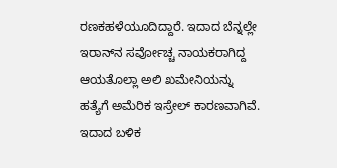ರಣಕಹಳೆಯೂದಿದ್ದಾರೆ. ಇದಾದ ಬೆನ್ನಲ್ಲೇ ಇರಾನ್‌ನ ಸರ್ವೋಚ್ಚ ನಾಯಕರಾಗಿದ್ದ ಆಯತೊಲ್ಲಾ ಅಲಿ ಖಮೇನಿಯನ್ನು ಹತ್ಯೆಗೆ ಅಮೆರಿಕ ಇಸ್ರೇಲ್‌ ಕಾರಣವಾಗಿವೆ. ಇದಾದ ಬಳಿಕ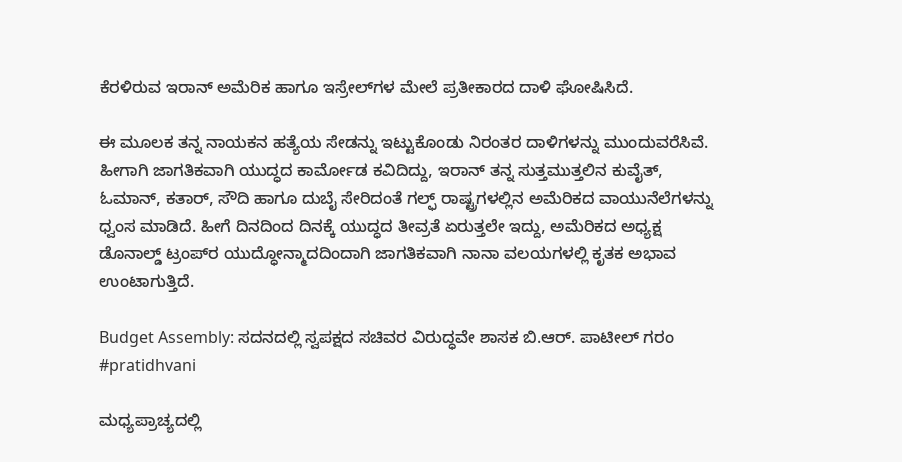ಕೆರಳಿರುವ ಇರಾನ್‌ ಅಮೆರಿಕ ಹಾಗೂ ಇಸ್ರೇಲ್‌ಗಳ ಮೇಲೆ ಪ್ರತೀಕಾರದ ದಾಳಿ ಘೋಷಿಸಿದೆ.

ಈ ಮೂಲಕ ತನ್ನ ನಾಯಕನ ಹತ್ಯೆಯ ಸೇಡನ್ನು ಇಟ್ಟುಕೊಂಡು ನಿರಂತರ ದಾಳಿಗಳನ್ನು ಮುಂದುವರೆಸಿವೆ. ಹೀಗಾಗಿ ಜಾಗತಿಕವಾಗಿ ಯುದ್ಧದ ಕಾರ್ಮೋಡ ಕವಿದಿದ್ದು, ಇರಾನ್‌ ತನ್ನ ಸುತ್ತಮುತ್ತಲಿನ ಕುವೈತ್‌, ಓಮಾನ್‌, ಕತಾರ್, ಸೌದಿ ಹಾಗೂ ದುಬೈ ಸೇರಿದಂತೆ ಗಲ್ಫ್‌ ರಾಷ್ಟ್ರಗಳಲ್ಲಿನ ಅಮೆರಿಕದ ವಾಯುನೆಲೆಗಳನ್ನು ಧ್ವಂಸ ಮಾಡಿದೆ. ಹೀಗೆ ದಿನದಿಂದ ದಿನಕ್ಕೆ ಯುದ್ಧದ ತೀವ್ರತೆ ಏರುತ್ತಲೇ ಇದ್ದು, ಅಮೆರಿಕದ ಅಧ್ಯಕ್ಷ ಡೊನಾಲ್ಡ್‌ ಟ್ರಂಪ್‌ರ ಯುದ್ಧೋನ್ಮಾದದಿಂದಾಗಿ ಜಾಗತಿಕವಾಗಿ ನಾನಾ ವಲಯಗಳಲ್ಲಿ ಕೃತಕ ಅಭಾವ ಉಂಟಾಗುತ್ತಿದೆ.

Budget Assembly: ಸದನದಲ್ಲಿ ಸ್ವಪಕ್ಷದ ಸಚಿವರ ವಿರುದ್ಧವೇ ಶಾಸಕ ಬಿ.ಆರ್. ಪಾಟೀಲ್ ಗರಂ #pratidhvani

ಮಧ್ಯಪ್ರಾಚ್ಯದಲ್ಲಿ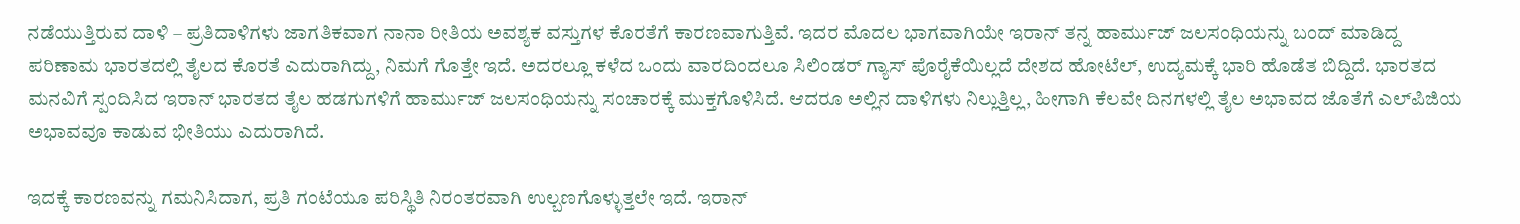ನಡೆಯುತ್ತಿರುವ ದಾಳಿ – ಪ್ರತಿದಾಳಿಗಳು ಜಾಗತಿಕವಾಗ ನಾನಾ ರೀತಿಯ ಅವಶ್ಯಕ ವಸ್ತುಗಳ ಕೊರತೆಗೆ ಕಾರಣವಾಗುತ್ತಿವೆ. ಇದರ ಮೊದಲ ಭಾಗವಾಗಿಯೇ ಇರಾನ್‌ ತನ್ನ ಹಾರ್ಮುಜ್ ಜಲಸಂಧಿಯನ್ನು ಬಂದ್‌ ಮಾಡಿದ್ದ ಪರಿಣಾಮ ಭಾರತದಲ್ಲಿ ತೈಲದ ಕೊರತೆ ಎದುರಾಗಿದ್ದು, ನಿಮಗೆ ಗೊತ್ತೇ ಇದೆ. ಅದರಲ್ಲೂ ಕಳೆದ ಒಂದು ವಾರದಿಂದಲೂ ಸಿಲಿಂಡರ್‌ ಗ್ಯಾಸ್‌ ಪೊರೈಕೆಯಿಲ್ಲದೆ ದೇಶದ ಹೋಟೆಲ್‌, ಉದ್ಯಮಕ್ಕೆ ಭಾರಿ ಹೊಡೆತ ಬಿದ್ದಿದೆ. ಭಾರತದ ಮನವಿಗೆ ಸ್ಪಂದಿಸಿದ ಇರಾನ್‌ ಭಾರತದ ತೈಲ ಹಡಗುಗಳಿಗೆ ಹಾರ್ಮುಜ್‌ ಜಲಸಂಧಿಯನ್ನು ಸಂಚಾರಕ್ಕೆ ಮುಕ್ತಗೊಳಿಸಿದೆ. ಆದರೂ ಅಲ್ಲಿನ ದಾಳಿಗಳು ನಿಲ್ಲುತ್ತಿಲ್ಲ, ಹೀಗಾಗಿ ಕೆಲವೇ ದಿನಗಳಲ್ಲಿ ತೈಲ ಅಭಾವದ ಜೊತೆಗೆ ಎಲ್‌ಪಿಜಿಯ ಅಭಾವವೂ ಕಾಡುವ ಭೀತಿಯು ಎದುರಾಗಿದೆ.

ಇದಕ್ಕೆ ಕಾರಣವನ್ನು ಗಮನಿಸಿದಾಗ, ಪ್ರತಿ ಗಂಟೆಯೂ ಪರಿಸ್ಥಿತಿ ನಿರಂತರವಾಗಿ ಉಲ್ಬಣಗೊಳ್ಳುತ್ತಲೇ ಇದೆ. ಇರಾನ್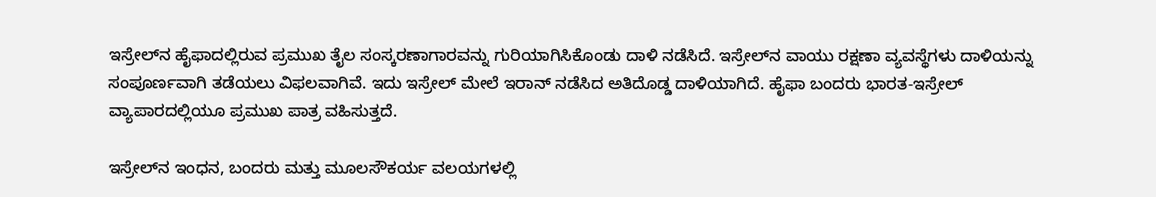ಇಸ್ರೇಲ್‌ನ ಹೈಫಾದಲ್ಲಿರುವ ಪ್ರಮುಖ ತೈಲ ಸಂಸ್ಕರಣಾಗಾರವನ್ನು ಗುರಿಯಾಗಿಸಿಕೊಂಡು ದಾಳಿ ನಡೆಸಿದೆ. ಇಸ್ರೇಲ್‌ನ ವಾಯು ರಕ್ಷಣಾ ವ್ಯವಸ್ಥೆಗಳು ದಾಳಿಯನ್ನು ಸಂಪೂರ್ಣವಾಗಿ ತಡೆಯಲು ವಿಫಲವಾಗಿವೆ. ಇದು ಇಸ್ರೇಲ್ ಮೇಲೆ ಇರಾನ್ ನಡೆಸಿದ ಅತಿದೊಡ್ಡ ದಾಳಿಯಾಗಿದೆ. ಹೈಫಾ ಬಂದರು ಭಾರತ-ಇಸ್ರೇಲ್ ವ್ಯಾಪಾರದಲ್ಲಿಯೂ ಪ್ರಮುಖ ಪಾತ್ರ ವಹಿಸುತ್ತದೆ.

ಇಸ್ರೇಲ್‌ನ ಇಂಧನ, ಬಂದರು ಮತ್ತು ಮೂಲಸೌಕರ್ಯ ವಲಯಗಳಲ್ಲಿ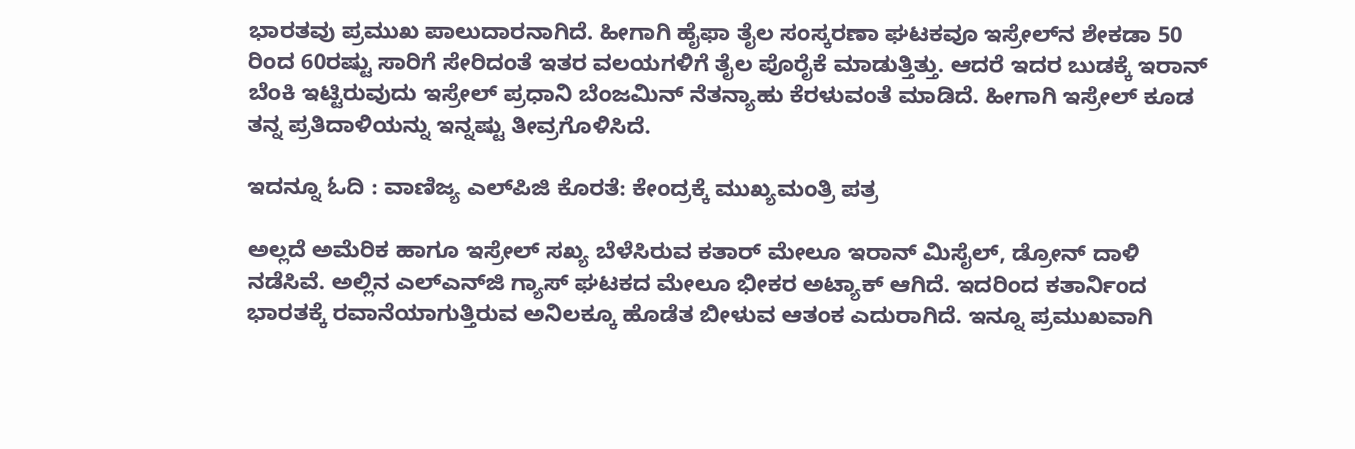ಭಾರತವು ಪ್ರಮುಖ ಪಾಲುದಾರನಾಗಿದೆ. ಹೀಗಾಗಿ ಹೈಫಾ ತೈಲ ಸಂಸ್ಕರಣಾ ಘಟಕವೂ ಇಸ್ರೇಲ್‌ನ ಶೇಕಡಾ 50 ರಿಂದ 60ರಷ್ಟು ಸಾರಿಗೆ ಸೇರಿದಂತೆ ಇತರ ವಲಯಗಳಿಗೆ ತೈಲ ಪೊರೈಕೆ ಮಾಡುತ್ತಿತ್ತು. ಆದರೆ ಇದರ ಬುಡಕ್ಕೆ ಇರಾನ್‌ ಬೆಂಕಿ ಇಟ್ಟಿರುವುದು ಇಸ್ರೇಲ್‌ ಪ್ರಧಾನಿ ಬೆಂಜಮಿನ್‌ ನೆತನ್ಯಾಹು ಕೆರಳುವಂತೆ ಮಾಡಿದೆ. ಹೀಗಾಗಿ ಇಸ್ರೇಲ್‌ ಕೂಡ ತನ್ನ ಪ್ರತಿದಾಳಿಯನ್ನು ಇನ್ನಷ್ಟು ತೀವ್ರಗೊಳಿಸಿದೆ.

ಇದನ್ನೂ ಓದಿ : ವಾಣಿಜ್ಯ ಎಲ್‌ಪಿಜಿ ಕೊರತೆ: ಕೇಂದ್ರಕ್ಕೆ ಮುಖ್ಯಮಂತ್ರಿ ಪತ್ರ

ಅಲ್ಲದೆ ಅಮೆರಿಕ ಹಾಗೂ ಇಸ್ರೇಲ್‌ ಸಖ್ಯ ಬೆಳೆಸಿರುವ ಕತಾರ್‌ ಮೇಲೂ ಇರಾನ್‌ ಮಿಸೈಲ್‌, ಡ್ರೋನ್‌ ದಾಳಿ ನಡೆಸಿವೆ. ಅಲ್ಲಿನ ಎಲ್‌ಎನ್‌ಜಿ ಗ್ಯಾಸ್‌ ಘಟಕದ ಮೇಲೂ ಭೀಕರ ಅಟ್ಯಾಕ್‌ ಆಗಿದೆ. ಇದರಿಂದ ಕತಾರ್ನಿಂದ ಭಾರತಕ್ಕೆ ರವಾನೆಯಾಗುತ್ತಿರುವ ಅನಿಲಕ್ಕೂ ಹೊಡೆತ ಬೀಳುವ ಆತಂಕ ಎದುರಾಗಿದೆ. ಇನ್ನೂ ಪ್ರಮುಖವಾಗಿ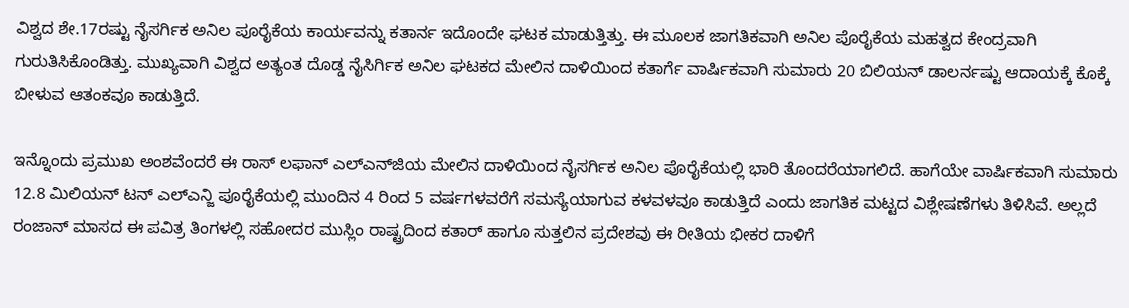ವಿಶ್ವದ ಶೇ.17ರಷ್ಟು ನೈಸರ್ಗಿಕ ಅನಿಲ ಪೂರೈಕೆಯ ಕಾರ್ಯವನ್ನು ಕತಾರ್ನ ಇದೊಂದೇ ಘಟಕ ಮಾಡುತ್ತಿತ್ತು. ಈ ಮೂಲಕ ಜಾಗತಿಕವಾಗಿ ಅನಿಲ ಪೊರೈಕೆಯ ಮಹತ್ವದ ಕೇಂದ್ರವಾಗಿ ಗುರುತಿಸಿಕೊಂಡಿತ್ತು. ಮುಖ್ಯವಾಗಿ ವಿಶ್ವದ ಅತ್ಯಂತ ದೊಡ್ಡ ನೈಸಿರ್ಗಿಕ ಅನಿಲ ಘಟಕದ ಮೇಲಿನ ದಾಳಿಯಿಂದ ಕತಾರ್ಗೆ ವಾರ್ಷಿಕವಾಗಿ ಸುಮಾರು 20 ಬಿಲಿಯನ್ ಡಾಲರ್ನಷ್ಟು ಆದಾಯಕ್ಕೆ ಕೊಕ್ಕೆ ಬೀಳುವ ಆತಂಕವೂ ಕಾಡುತ್ತಿದೆ.

ಇನ್ನೊಂದು ಪ್ರಮುಖ ಅಂಶವೆಂದರೆ ಈ ರಾಸ್‌ ಲಫಾನ್ ಎಲ್‌ಎನ್‌ಜಿಯ ಮೇಲಿನ ದಾಳಿಯಿಂದ ನೈಸರ್ಗಿಕ ಅನಿಲ ಪೊರೈಕೆಯಲ್ಲಿ ಭಾರಿ ತೊಂದರೆಯಾಗಲಿದೆ. ಹಾಗೆಯೇ ವಾರ್ಷಿಕವಾಗಿ ಸುಮಾರು 12.8 ಮಿಲಿಯನ್ ಟನ್ ಎಲ್ಎನ್ಜಿ ಪೂರೈಕೆಯಲ್ಲಿ ಮುಂದಿನ 4 ರಿಂದ 5 ವರ್ಷಗಳವರೆಗೆ ಸಮಸ್ಯೆಯಾಗುವ ಕಳವಳವೂ ಕಾಡುತ್ತಿದೆ ಎಂದು ಜಾಗತಿಕ ಮಟ್ಟದ ವಿಶ್ಲೇಷಣೆಗಳು ತಿಳಿಸಿವೆ. ಅಲ್ಲದೆ ರಂಜಾನ್ ಮಾಸದ ಈ ಪವಿತ್ರ ತಿಂಗಳಲ್ಲಿ ಸಹೋದರ ಮುಸ್ಲಿಂ ರಾಷ್ಟ್ರದಿಂದ ಕತಾರ್ ಹಾಗೂ ಸುತ್ತಲಿನ ಪ್ರದೇಶವು ಈ ರೀತಿಯ ಭೀಕರ ದಾಳಿಗೆ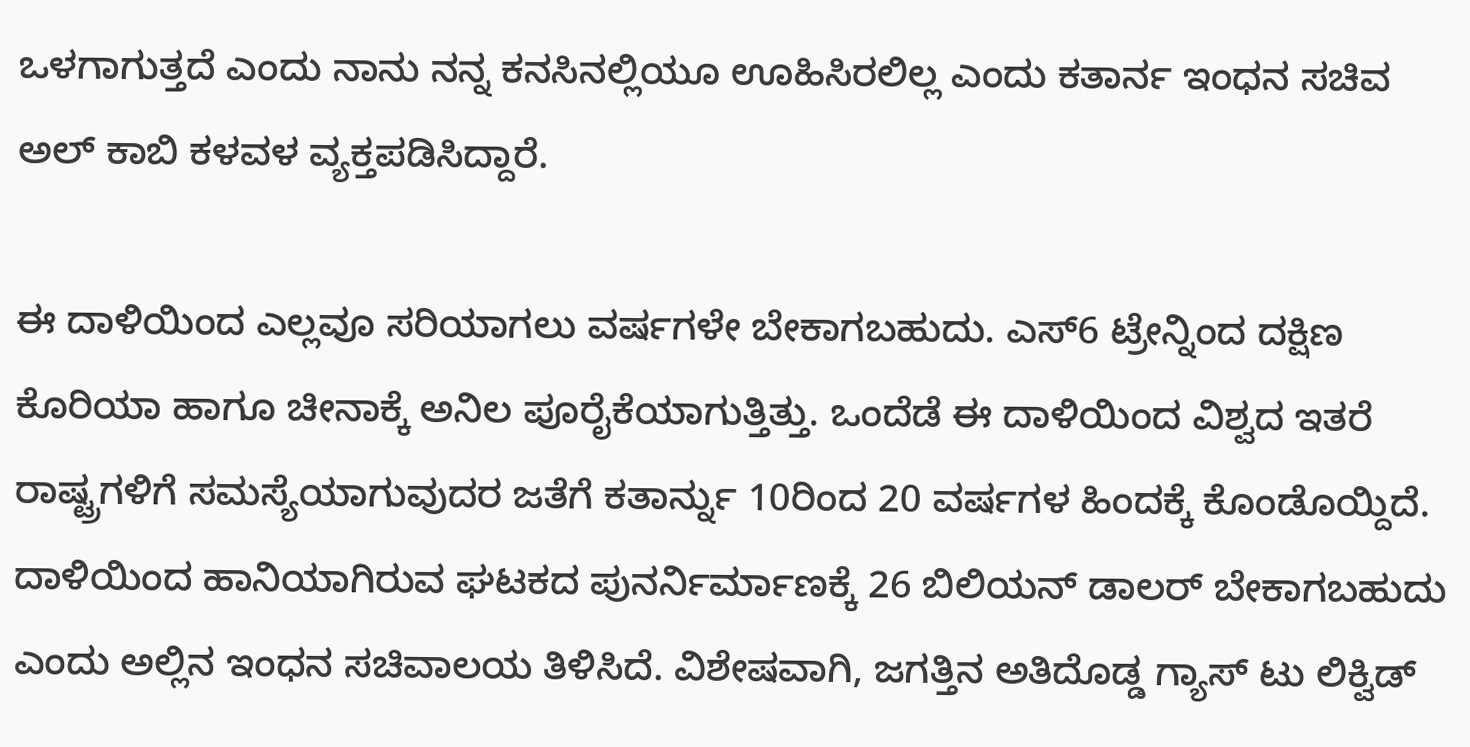ಒಳಗಾಗುತ್ತದೆ ಎಂದು ನಾನು ನನ್ನ ಕನಸಿನಲ್ಲಿಯೂ ಊಹಿಸಿರಲಿಲ್ಲ ಎಂದು ಕತಾರ್ನ ಇಂಧನ ಸಚಿವ ಅಲ್ ಕಾಬಿ ಕಳವಳ ವ್ಯಕ್ತಪಡಿಸಿದ್ದಾರೆ.

ಈ ದಾಳಿಯಿಂದ ಎಲ್ಲವೂ ಸರಿಯಾಗಲು ವರ್ಷಗಳೇ ಬೇಕಾಗಬಹುದು. ಎಸ್6 ಟ್ರೇನ್ನಿಂದ ದಕ್ಷಿಣ ಕೊರಿಯಾ ಹಾಗೂ ಚೀನಾಕ್ಕೆ ಅನಿಲ ಪೂರೈಕೆಯಾಗುತ್ತಿತ್ತು. ಒಂದೆಡೆ ಈ ದಾಳಿಯಿಂದ ವಿಶ್ವದ ಇತರೆ ರಾಷ್ಟ್ರಗಳಿಗೆ ಸಮಸ್ಯೆಯಾಗುವುದರ ಜತೆಗೆ ಕತಾರ್ನ್ನು 10ರಿಂದ 20 ವರ್ಷಗಳ ಹಿಂದಕ್ಕೆ ಕೊಂಡೊಯ್ದಿದೆ. ದಾಳಿಯಿಂದ ಹಾನಿಯಾಗಿರುವ ಘಟಕದ ಪುನರ್ನಿರ್ಮಾಣಕ್ಕೆ 26 ಬಿಲಿಯನ್ ಡಾಲರ್ ಬೇಕಾಗಬಹುದು ಎಂದು ಅಲ್ಲಿನ ಇಂಧನ ಸಚಿವಾಲಯ ತಿಳಿಸಿದೆ. ವಿಶೇಷವಾಗಿ, ಜಗತ್ತಿನ ಅತಿದೊಡ್ಡ ಗ್ಯಾಸ್ ಟು ಲಿಕ್ವಿಡ್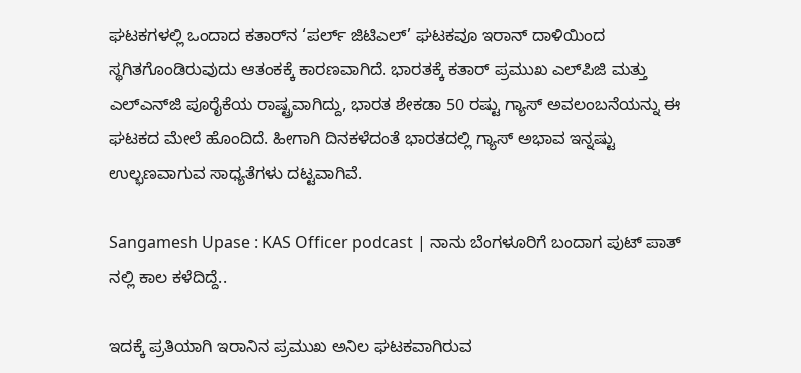ಘಟಕಗಳಲ್ಲಿ ಒಂದಾದ ಕತಾರ್‌ನ ‘ಪರ್ಲ್ ಜಿಟಿಎಲ್’ ಘಟಕವೂ ಇರಾನ್‌ ದಾಳಿಯಿಂದ ಸ್ಥಗಿತಗೊಂಡಿರುವುದು ಆತಂಕಕ್ಕೆ ಕಾರಣವಾಗಿದೆ. ಭಾರತಕ್ಕೆ ಕತಾರ್ ಪ್ರಮುಖ ಎಲ್‌ಪಿಜಿ ಮತ್ತು ಎಲ್‌ಎನ್‌ಜಿ ಪೂರೈಕೆಯ ರಾಷ್ಟ್ರವಾಗಿದ್ದು, ಭಾರತ ಶೇಕಡಾ 50 ರಷ್ಟು ಗ್ಯಾಸ್‌ ಅವಲಂಬನೆಯನ್ನು ಈ ಘಟಕದ ಮೇಲೆ ಹೊಂದಿದೆ. ಹೀಗಾಗಿ ದಿನಕಳೆದಂತೆ ಭಾರತದಲ್ಲಿ ಗ್ಯಾಸ್‌ ಅಭಾವ ಇನ್ನಷ್ಟು ಉಲ್ಭಣವಾಗುವ ಸಾಧ್ಯತೆಗಳು ದಟ್ಟವಾಗಿವೆ.

Sangamesh Upase : KAS Officer podcast | ನಾನು ಬೆಂಗಳೂರಿಗೆ ಬಂದಾಗ ಪುಟ್ ಪಾತ್ ನಲ್ಲಿ ಕಾಲ ಕಳೆದಿದ್ದೆ..

ಇದಕ್ಕೆ ಪ್ರತಿಯಾಗಿ ಇರಾನಿನ ಪ್ರಮುಖ ಅನಿಲ ಘಟಕವಾಗಿರುವ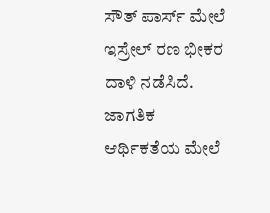ಸೌತ್ ಪಾರ್ಸ್ ಮೇಲೆ ಇಸ್ರೇಲ್ ರಣ ಭೀಕರ ದಾಳಿ ನಡೆಸಿದೆ. ಜಾಗತಿಕ ಆರ್ಥಿಕತೆಯ ಮೇಲೆ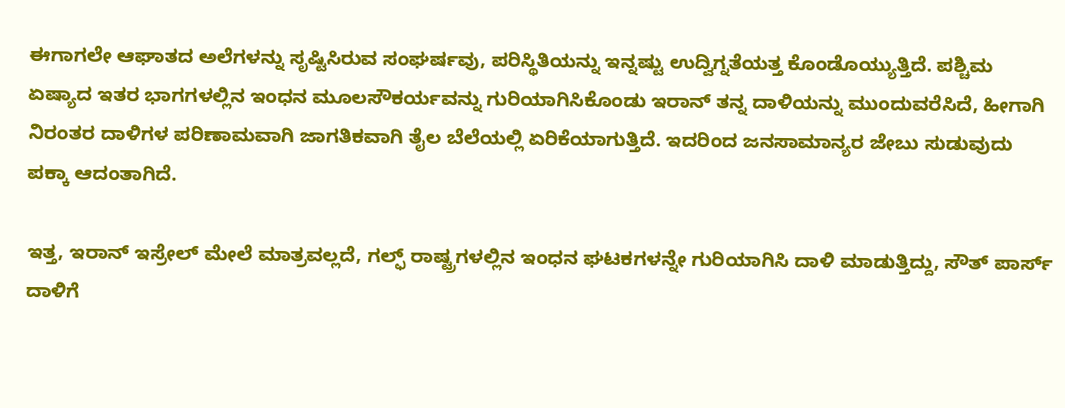ಈಗಾಗಲೇ ಆಘಾತದ ಅಲೆಗಳನ್ನು ಸೃಷ್ಟಿಸಿರುವ ಸಂಘರ್ಷವು, ಪರಿಸ್ಥಿತಿಯನ್ನು ಇನ್ನಷ್ಟು ಉದ್ವಿಗ್ನತೆಯತ್ತ ಕೊಂಡೊಯ್ಯುತ್ತಿದೆ. ಪಶ್ಚಿಮ ಏಷ್ಯಾದ ಇತರ ಭಾಗಗಳಲ್ಲಿನ ಇಂಧನ ಮೂಲಸೌಕರ್ಯವನ್ನು ಗುರಿಯಾಗಿಸಿಕೊಂಡು ಇರಾನ್ ತನ್ನ ದಾಳಿಯನ್ನು ಮುಂದುವರೆಸಿದೆ, ಹೀಗಾಗಿ ನಿರಂತರ ದಾಳಿಗಳ ಪರಿಣಾಮವಾಗಿ ಜಾಗತಿಕವಾಗಿ ತೈಲ ಬೆಲೆಯಲ್ಲಿ ಏರಿಕೆಯಾಗುತ್ತಿದೆ. ಇದರಿಂದ ಜನಸಾಮಾನ್ಯರ ಜೇಬು ಸುಡುವುದು ಪಕ್ಕಾ ಆದಂತಾಗಿದೆ.

ಇತ್ತ, ಇರಾನ್‌ ಇಸ್ರೇಲ್‌ ಮೇಲೆ ಮಾತ್ರವಲ್ಲದೆ, ಗಲ್ಫ್‌ ರಾಷ್ಟ್ರಗಳಲ್ಲಿನ ಇಂಧನ ಘಟಕಗಳನ್ನೇ ಗುರಿಯಾಗಿಸಿ ದಾಳಿ ಮಾಡುತ್ತಿದ್ದು, ಸೌತ್‌ ಪಾರ್ಸ್‌ ದಾಳಿಗೆ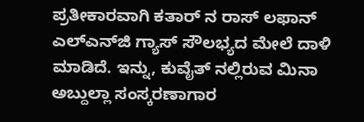ಪ್ರತೀಕಾರವಾಗಿ ಕತಾರ್‌ ನ ರಾಸ್ ಲಫಾನ್‌ ಎಲ್‌ಎನ್‌ಜಿ ಗ್ಯಾಸ್ ಸೌಲಭ್ಯದ ಮೇಲೆ ದಾಳಿ ಮಾಡಿದೆ. ಇನ್ನು, ಕುವೈತ್‌ ನಲ್ಲಿರುವ ಮಿನಾ ಅಬ್ದುಲ್ಲಾ ಸಂಸ್ಕರಣಾಗಾರ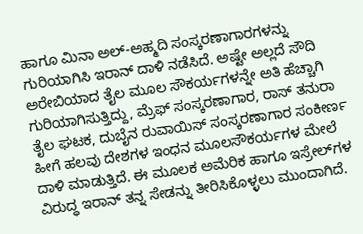ಹಾಗೂ ಮಿನಾ ಅಲ್-ಅಹ್ಮದಿ ಸಂಸ್ಕರಣಾಗಾರಗಳನ್ನು ಗುರಿಯಾಗಿಸಿ ಇರಾನ್‌ ದಾಳಿ ನಡೆಸಿದೆ. ಅಷ್ಟೇ ಅಲ್ಲದೆ ಸೌದಿ ಅರೇಬಿಯಾದ ತೈಲ ಮೂಲ ಸೌಕರ್ಯಗಳನ್ನೇ ಅತಿ ಹೆಚ್ಚಾಗಿ ಗುರಿಯಾಗಿಸುತ್ತಿದ್ದು, ಮ್ರೆಫ್ ಸಂಸ್ಕರಣಾಗಾರ, ರಾಸ್ ತನುರಾ ತೈಲ ಘಟಕ, ದುಬೈನ ರುವಾಯಿಸ್ ಸಂಸ್ಕರಣಾಗಾರ ಸಂಕೀರ್ಣ ಹೀಗೆ ಹಲವು ದೇಶಗಳ ಇಂಧನ ಮೂಲಸೌಕರ್ಯಗಳ ಮೇಲೆ ದಾಳಿ ಮಾಡುತ್ತಿದೆ. ಈ ಮೂಲಕ ಅಮೆರಿಕ ಹಾಗೂ ಇಸ್ರೇಲ್‌ಗಳ ವಿರುದ್ಧ ಇರಾನ್‌ ತನ್ನ ಸೇಡನ್ನು ತೀರಿಸಿಕೊಳ್ಳಲು ಮುಂದಾಗಿದೆ.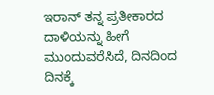ಇರಾನ್‌ ತನ್ನ ಪ್ರತೀಕಾರದ ದಾಳಿಯನ್ನು ಹೀಗೆ ಮುಂದುವರೆಸಿದೆ, ದಿನದಿಂದ ದಿನಕ್ಕೆ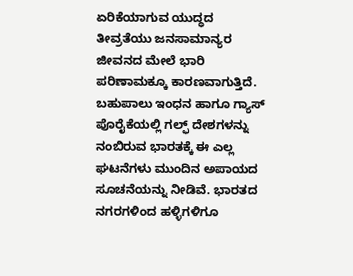ಏರಿಕೆಯಾಗುವ ಯುದ್ಧದ ತೀವ್ರತೆಯು ಜನಸಾಮಾನ್ಯರ ಜೀವನದ ಮೇಲೆ ಭಾರಿ ಪರಿಣಾಮಕ್ಕೂ ಕಾರಣವಾಗುತ್ತಿದೆ. ಬಹುಪಾಲು ಇಂಧನ ಹಾಗೂ ಗ್ಯಾಸ್‌ ಪೊರೈಕೆಯಲ್ಲಿ ಗಲ್ಫ್‌ ದೇಶಗಳನ್ನು ನಂಬಿರುವ ಭಾರತಕ್ಕೆ ಈ ಎಲ್ಲ ಘಟನೆಗಳು ಮುಂದಿನ ಅಪಾಯದ ಸೂಚನೆಯನ್ನು ನೀಡಿವೆ. ಭಾರತದ ನಗರಗಳಿಂದ ಹಳ್ಳಿಗಳಿಗೂ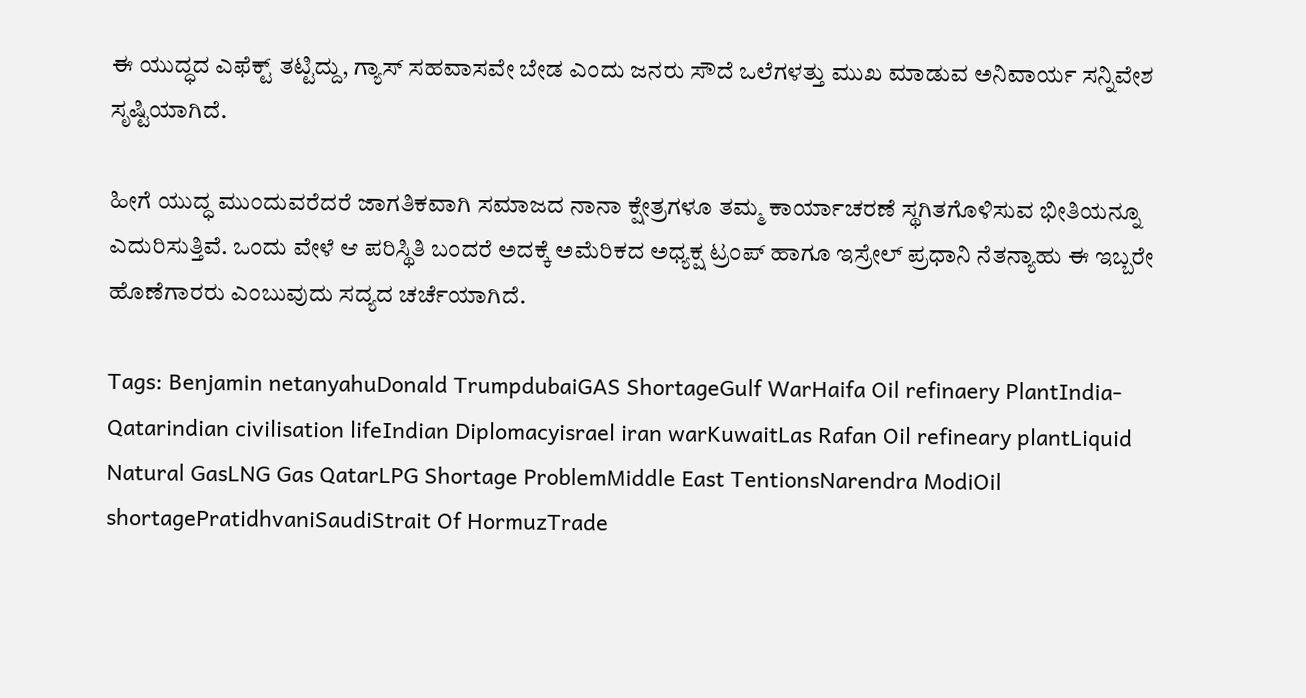ಈ ಯುದ್ಧದ ಎಫೆಕ್ಟ್‌ ತಟ್ಟಿದ್ದು, ಗ್ಯಾಸ್‌ ಸಹವಾಸವೇ ಬೇಡ ಎಂದು ಜನರು ಸೌದೆ ಒಲೆಗಳತ್ತು ಮುಖ ಮಾಡುವ ಅನಿವಾರ್ಯ ಸನ್ನಿವೇಶ ಸೃಷ್ಟಿಯಾಗಿದೆ.

ಹೀಗೆ ಯುದ್ಧ ಮುಂದುವರೆದರೆ ಜಾಗತಿಕವಾಗಿ ಸಮಾಜದ ನಾನಾ ಕ್ಷೇತ್ರಗಳೂ ತಮ್ಮ ಕಾರ್ಯಾಚರಣೆ ಸ್ಥಗಿತಗೊಳಿಸುವ ಭೀತಿಯನ್ನೂ ಎದುರಿಸುತ್ತಿವೆ. ಒಂದು ವೇಳೆ ಆ ಪರಿಸ್ಥಿತಿ ಬಂದರೆ ಅದಕ್ಕೆ ಅಮೆರಿಕದ ಅಧ್ಯಕ್ಷ ಟ್ರಂಪ್‌ ಹಾಗೂ ಇಸ್ರೇಲ್‌ ಪ್ರಧಾನಿ ನೆತನ್ಯಾಹು ಈ ಇಬ್ಬರೇ ಹೊಣೆಗಾರರು ಎಂಬುವುದು ಸದ್ಯದ ಚರ್ಚೆಯಾಗಿದೆ.

Tags: Benjamin netanyahuDonald TrumpdubaiGAS ShortageGulf WarHaifa Oil refinaery PlantIndia-Qatarindian civilisation lifeIndian Diplomacyisrael iran warKuwaitLas Rafan Oil refineary plantLiquid Natural GasLNG Gas QatarLPG Shortage ProblemMiddle East TentionsNarendra ModiOil shortagePratidhvaniSaudiStrait Of HormuzTrade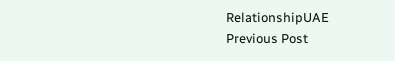RelationshipUAE
Previous Post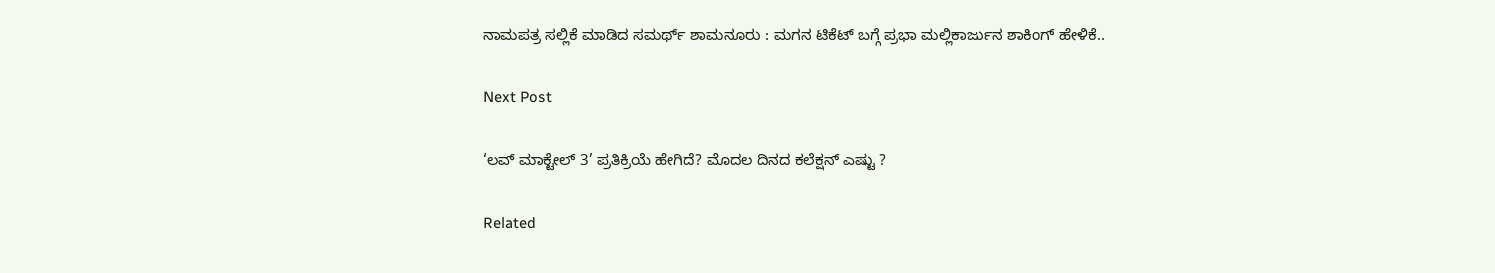ನಾಮಪತ್ರ ಸಲ್ಲಿಕೆ ಮಾಡಿದ ಸಮರ್ಥ್‌ ಶಾಮನೂರು : ಮಗನ ಟಿಕೆಟ್‌ ಬಗ್ಗೆ ಪ್ರಭಾ ಮಲ್ಲಿಕಾರ್ಜುನ ಶಾಕಿಂಗ್‌ ಹೇಳಿಕೆ..

Next Post

‘ಲವ್ ಮಾಕ್ಟೇಲ್ 3’ ಪ್ರತಿಕ್ರಿಯೆ ಹೇಗಿದೆ? ಮೊದಲ ದಿನದ ಕಲೆಕ್ಷನ್ ಎಷ್ಟು ?

Related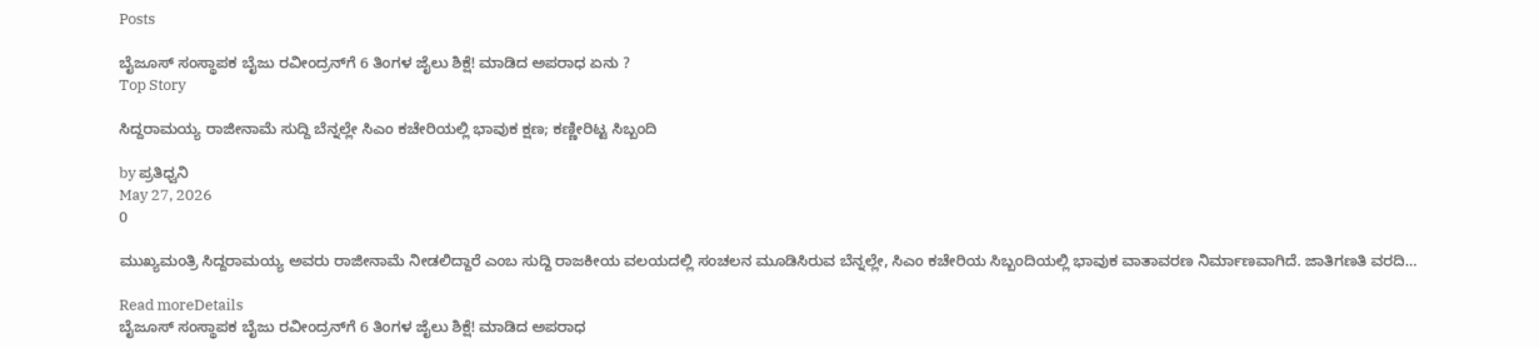Posts

ಬೈಜೂಸ್ ಸಂಸ್ಥಾಪಕ ಬೈಜು ರವೀಂದ್ರನ್‌ಗೆ 6 ತಿಂಗಳ ಜೈಲು ಶಿಕ್ಷೆ! ಮಾಡಿದ ಅಪರಾಧ ಏನು ?
Top Story

ಸಿದ್ದರಾಮಯ್ಯ ರಾಜೀನಾಮೆ ಸುದ್ದಿ ಬೆನ್ನಲ್ಲೇ ಸಿಎಂ ಕಚೇರಿಯಲ್ಲಿ ಭಾವುಕ ಕ್ಷಣ; ಕಣ್ಣೀರಿಟ್ಟ ಸಿಬ್ಬಂದಿ

by ಪ್ರತಿಧ್ವನಿ
May 27, 2026
0

ಮುಖ್ಯಮಂತ್ರಿ ಸಿದ್ದರಾಮಯ್ಯ ಅವರು ರಾಜೀನಾಮೆ ನೀಡಲಿದ್ದಾರೆ ಎಂಬ ಸುದ್ದಿ ರಾಜಕೀಯ ವಲಯದಲ್ಲಿ ಸಂಚಲನ ಮೂಡಿಸಿರುವ ಬೆನ್ನಲ್ಲೇ, ಸಿಎಂ ಕಚೇರಿಯ ಸಿಬ್ಬಂದಿಯಲ್ಲಿ ಭಾವುಕ ವಾತಾವರಣ ನಿರ್ಮಾಣವಾಗಿದೆ. ಜಾತಿಗಣತಿ ವರದಿ...

Read moreDetails
ಬೈಜೂಸ್ ಸಂಸ್ಥಾಪಕ ಬೈಜು ರವೀಂದ್ರನ್‌ಗೆ 6 ತಿಂಗಳ ಜೈಲು ಶಿಕ್ಷೆ! ಮಾಡಿದ ಅಪರಾಧ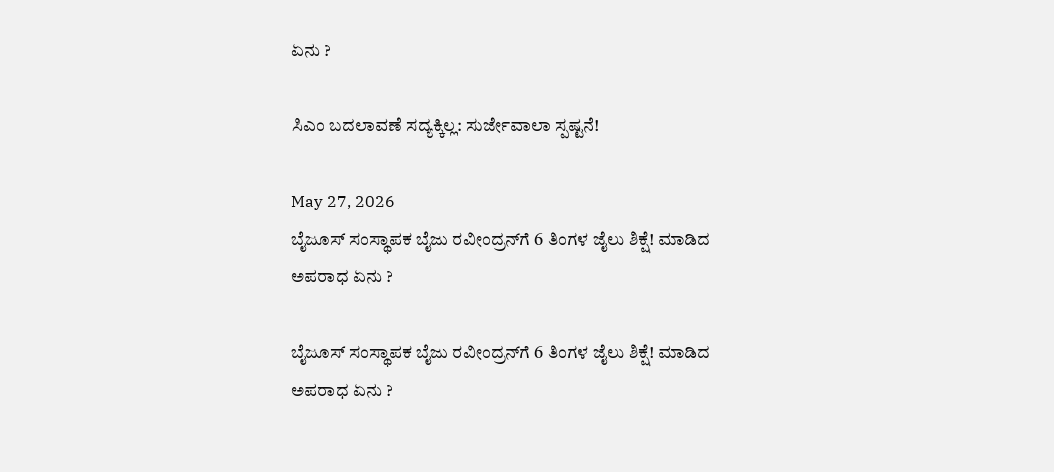ಏನು ?

ಸಿಎಂ ಬದಲಾವಣೆ ಸದ್ಯಕ್ಕಿಲ್ಲ: ಸುರ್ಜೇವಾಲಾ ಸ್ಪಷ್ಟನೆ!

May 27, 2026
ಬೈಜೂಸ್ ಸಂಸ್ಥಾಪಕ ಬೈಜು ರವೀಂದ್ರನ್‌ಗೆ 6 ತಿಂಗಳ ಜೈಲು ಶಿಕ್ಷೆ! ಮಾಡಿದ ಅಪರಾಧ ಏನು ?

ಬೈಜೂಸ್ ಸಂಸ್ಥಾಪಕ ಬೈಜು ರವೀಂದ್ರನ್‌ಗೆ 6 ತಿಂಗಳ ಜೈಲು ಶಿಕ್ಷೆ! ಮಾಡಿದ ಅಪರಾಧ ಏನು ?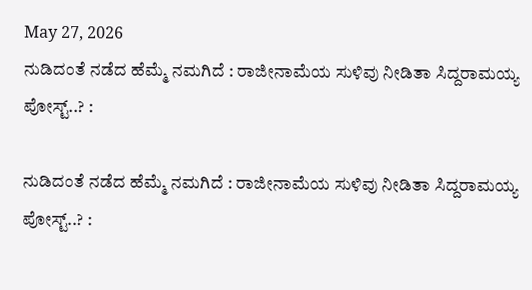May 27, 2026
ನುಡಿದಂತೆ ನಡೆದ ಹೆಮ್ಮೆ ನಮಗಿದೆ : ರಾಜೀನಾಮೆಯ ಸುಳಿವು ನೀಡಿತಾ ಸಿದ್ದರಾಮಯ್ಯ ಪೋಸ್ಟ್‌..? :

ನುಡಿದಂತೆ ನಡೆದ ಹೆಮ್ಮೆ ನಮಗಿದೆ : ರಾಜೀನಾಮೆಯ ಸುಳಿವು ನೀಡಿತಾ ಸಿದ್ದರಾಮಯ್ಯ ಪೋಸ್ಟ್‌..? :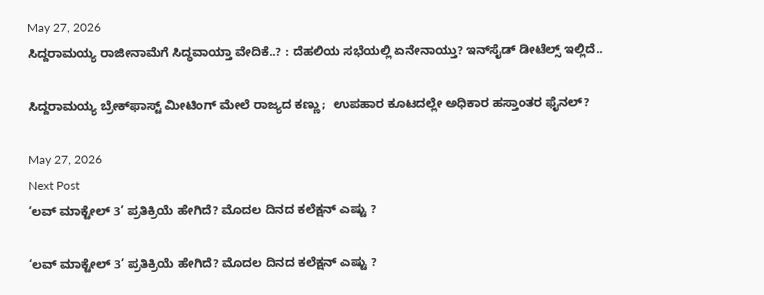May 27, 2026
ಸಿದ್ದರಾಮಯ್ಯ ರಾಜೀನಾಮೆಗೆ ಸಿದ್ಧವಾಯ್ತಾ ವೇದಿಕೆ..? : ದೆಹಲಿಯ ಸಭೆಯಲ್ಲಿ ಏನೇನಾಯ್ತು? ಇನ್‌ಸೈಡ್‌ ಡೀಟೆಲ್ಸ್‌ ಇಲ್ಲಿದೆ..

ಸಿದ್ದರಾಮಯ್ಯ ಬ್ರೇಕ್‌ಫಾಸ್ಟ್ ಮೀಟಿಂಗ್ ಮೇಲೆ ರಾಜ್ಯದ ಕಣ್ಣು;  ಉಪಹಾರ ಕೂಟದಲ್ಲೇ ಅಧಿಕಾರ ಹಸ್ತಾಂತರ ಫೈನಲ್?

May 27, 2026
Next Post
‘ಲವ್ ಮಾಕ್ಟೇಲ್ 3’ ಪ್ರತಿಕ್ರಿಯೆ ಹೇಗಿದೆ? ಮೊದಲ ದಿನದ ಕಲೆಕ್ಷನ್ ಎಷ್ಟು ?

‘ಲವ್ ಮಾಕ್ಟೇಲ್ 3’ ಪ್ರತಿಕ್ರಿಯೆ ಹೇಗಿದೆ? ಮೊದಲ ದಿನದ ಕಲೆಕ್ಷನ್ ಎಷ್ಟು ?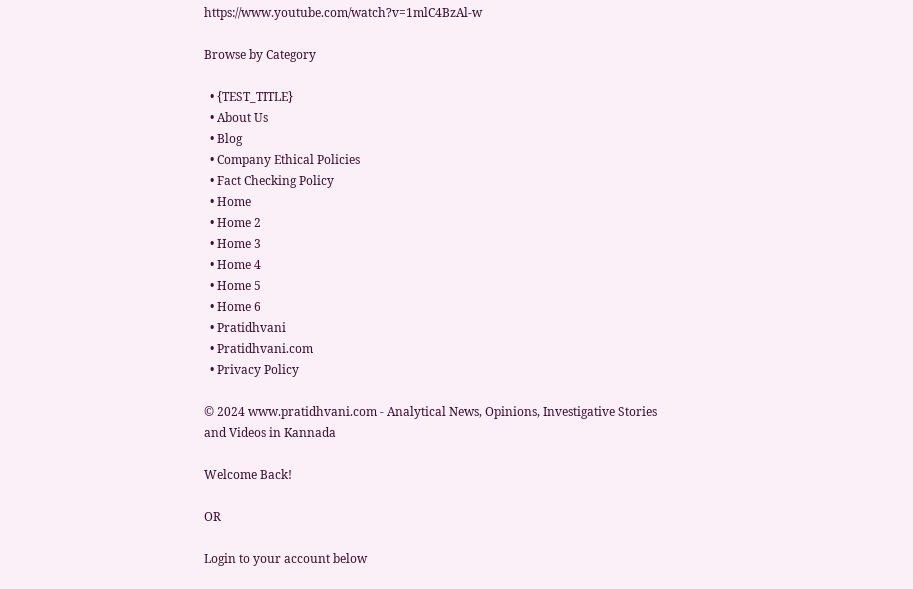https://www.youtube.com/watch?v=1mlC4BzAl-w

Browse by Category

  • {TEST_TITLE}
  • About Us
  • Blog
  • Company Ethical Policies
  • Fact Checking Policy
  • Home
  • Home 2
  • Home 3
  • Home 4
  • Home 5
  • Home 6
  • Pratidhvani
  • Pratidhvani.com
  • Privacy Policy

© 2024 www.pratidhvani.com - Analytical News, Opinions, Investigative Stories and Videos in Kannada

Welcome Back!

OR

Login to your account below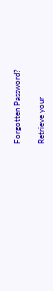Forgotten Password?

Retrieve your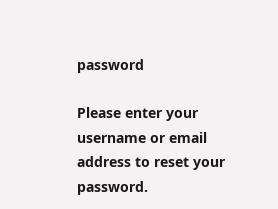password

Please enter your username or email address to reset your password.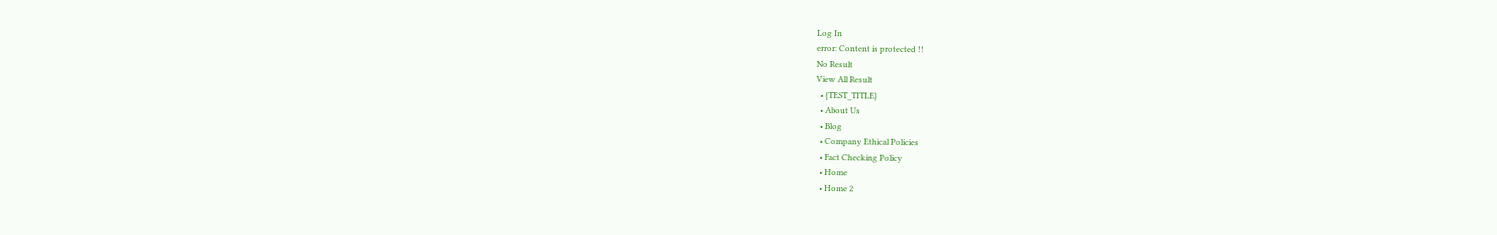Log In
error: Content is protected !!
No Result
View All Result
  • {TEST_TITLE}
  • About Us
  • Blog
  • Company Ethical Policies
  • Fact Checking Policy
  • Home
  • Home 2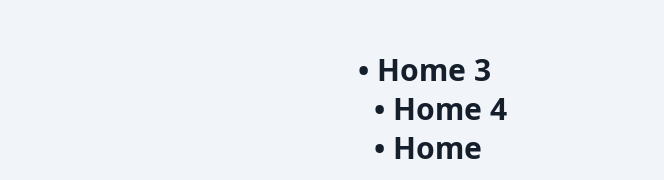• Home 3
  • Home 4
  • Home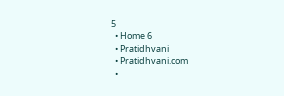5
  • Home 6
  • Pratidhvani
  • Pratidhvani.com
  •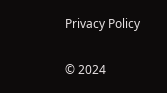Privacy Policy

© 2024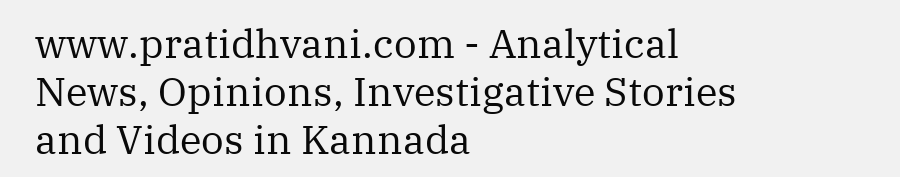www.pratidhvani.com - Analytical News, Opinions, Investigative Stories and Videos in Kannada